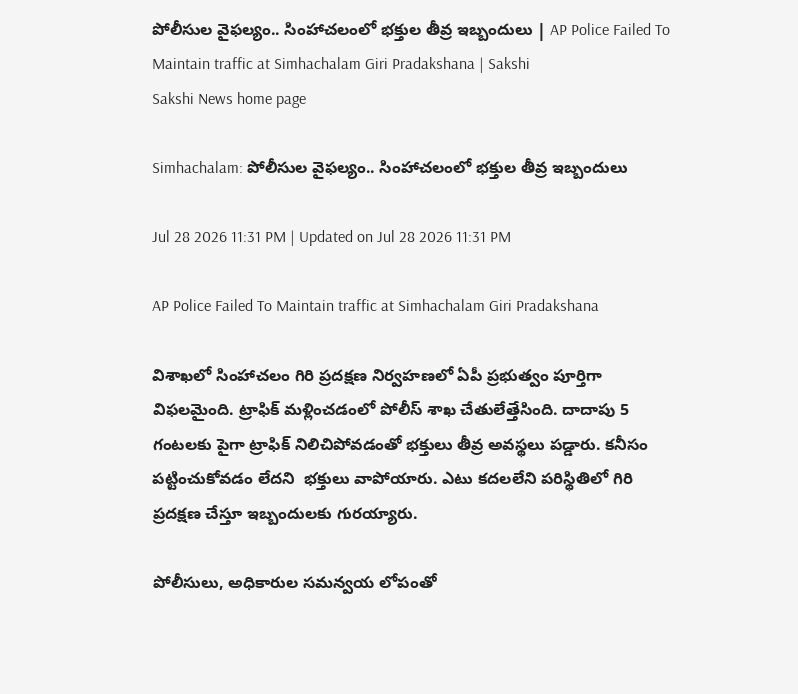పోలీసుల వైఫల్యం.. సింహాచలంలో భక్తుల తీవ్ర ఇబ్బందులు | AP Police Failed To Maintain traffic at Simhachalam Giri Pradakshana | Sakshi
Sakshi News home page

Simhachalam: పోలీసుల వైఫల్యం.. సింహాచలంలో భక్తుల తీవ్ర ఇబ్బందులు

Jul 28 2026 11:31 PM | Updated on Jul 28 2026 11:31 PM

AP Police Failed To Maintain traffic at Simhachalam Giri Pradakshana

విశాఖలో సింహాచలం గిరి ప్రదక్షణ నిర్వహణలో ఏపీ ప్రభుత్వం పూర్తిగా విఫలమైంది. ట్రాఫిక్ మళ్లించడంలో పోలీస్ శాఖ చేతులేత్తేసింది. దాదాపు 5 గంటలకు పైగా ట్రాఫిక్ నిలిచిపోవడంతో భక్తులు తీవ్ర అవస్థలు పడ్డారు. కనీసం పట్టించుకోవడం లేదని  భక్తులు వాపోయారు. ఎటు కదలలేని పరిస్థితిలో గిరి ప్రదక్షణ చేస్తూ ఇబ్బందులకు గురయ్యారు.

పోలీసులు, అధికారుల సమన్వయ లోపంతో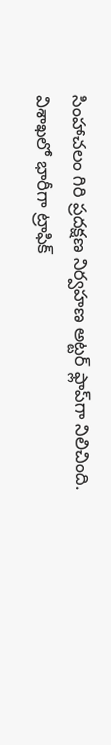సింహాచలం గిరి ప్రదక్షణ నిర్వహణ అట్టర్ ఫ్లాప్‌గా నిలిచింది.  విశాఖలో భారీగా ట్రాఫిక్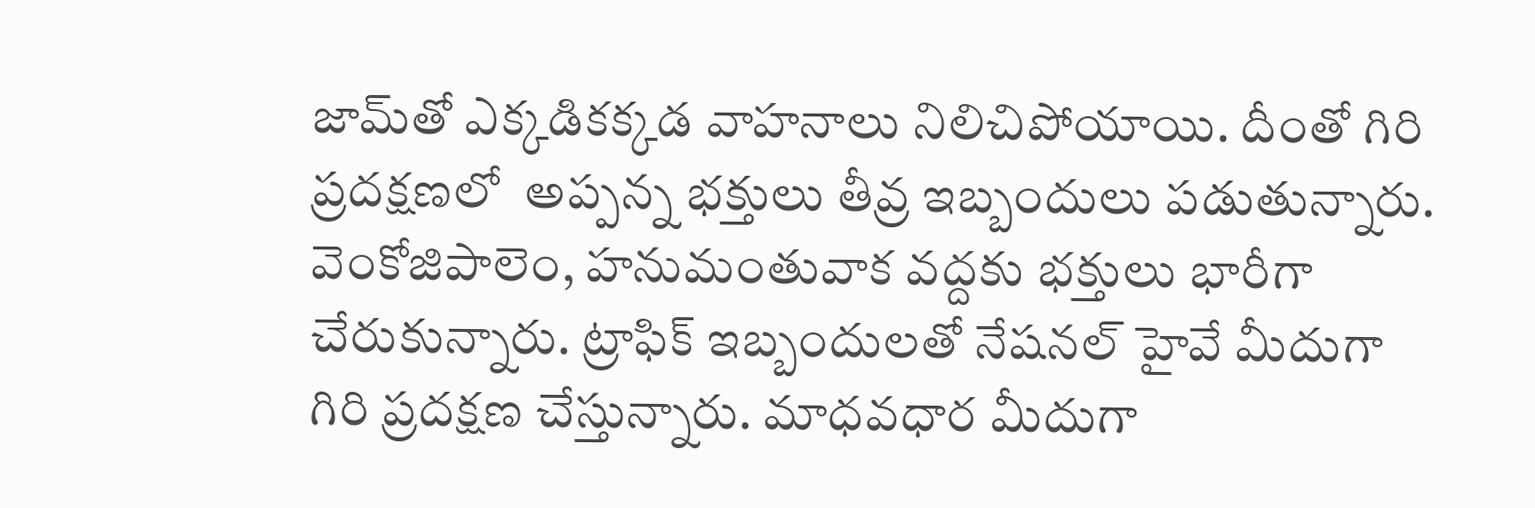జామ్‌తో ఎక్కడికక్కడ వాహనాలు నిలిచిపోయాయి. దీంతో గిరి ప్రదక్షణలో  అప్పన్న భక్తులు తీవ్ర ఇబ్బందులు పడుతున్నారు. వెంకోజిపాలెం, హనుమంతువాక వద్దకు భక్తులు భారీగా చేరుకున్నారు. ట్రాఫిక్ ఇబ్బందులతో నేషనల్ హైవే మీదుగా గిరి ప్రదక్షణ చేస్తున్నారు. మాధవధార మీదుగా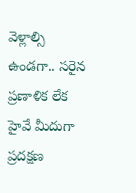వెళ్లాల్సి ఉండగా.. సరైన ప్రణాళిక లేక హైవే మీదుగా  ప్రదక్షణ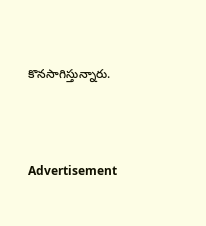కొనసాగిస్తున్నారు.




Advertisement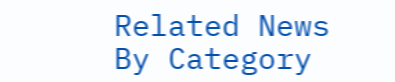Related News By Category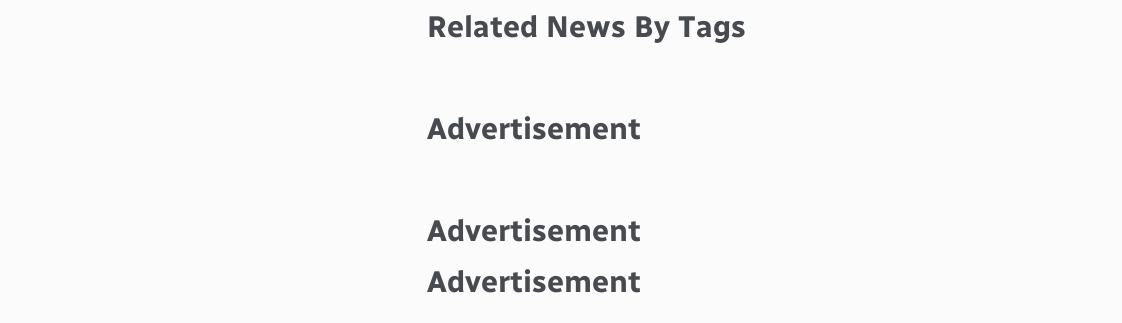Related News By Tags

Advertisement

Advertisement
Advertisement